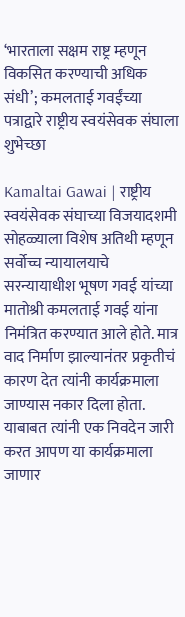‘भारताला सक्षम राष्ट्र म्हणून विकसित करण्याची अधिक संधी’; कमलताई गवईंच्या पत्राद्वारे राष्ट्रीय स्वयंसेवक संघाला शुभेच्छा

Kamaltai Gawai | राष्ट्रीय स्वयंसेवक संघाच्या विजयादशमी सोहळ्याला विशेष अतिथी म्हणून सर्वोच्च न्यायालयाचे सरन्यायाधीश भूषण गवई यांच्या मातोश्री कमलताई गवई यांना निमंत्रित करण्यात आले होते. मात्र वाद निर्माण झाल्यानंतर प्रकृतीचं कारण देत त्यांनी कार्यक्रमाला जाण्यास नकार दिला होता. याबाबत त्यांनी एक निवदेन जारी करत आपण या कार्यक्रमाला जाणार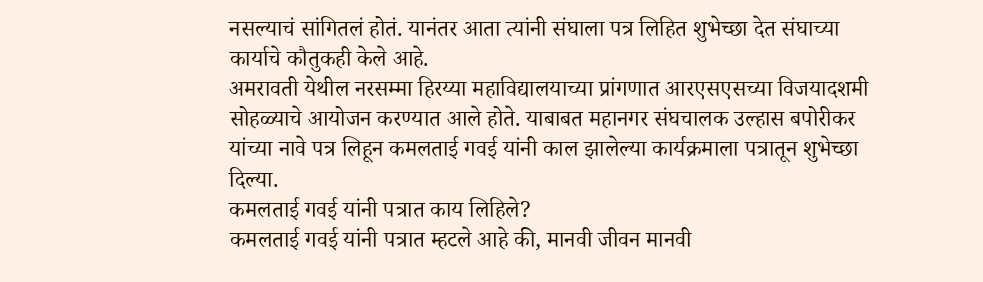नसल्याचं सांगितलं होतं. यानंतर आता त्यांनी संघाला पत्र लिहित शुभेच्छा देत संघाच्या कार्याचे कौतुकही केले आहे.
अमरावती येथील नरसम्मा हिरय्या महाविद्यालयाच्या प्रांगणात आरएसएसच्या विजयादशमी सोहळ्याचे आयोजन करण्यात आले होते. याबाबत महानगर संघचालक उल्हास बपोरीकर यांच्या नावे पत्र लिहून कमलताई गवई यांनी काल झालेल्या कार्यक्रमाला पत्रातून शुभेच्छा दिल्या.
कमलताई गवई यांनी पत्रात काय लिहिले?
कमलताई गवई यांनी पत्रात म्हटले आहे की, मानवी जीवन मानवी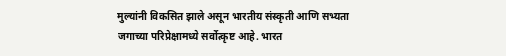मुल्यांनी विकसित झाले असून भारतीय संस्कृती आणि सभ्यता जगाच्या परिप्रेक्षामध्ये सर्वोत्कृष्ट आहे. भारत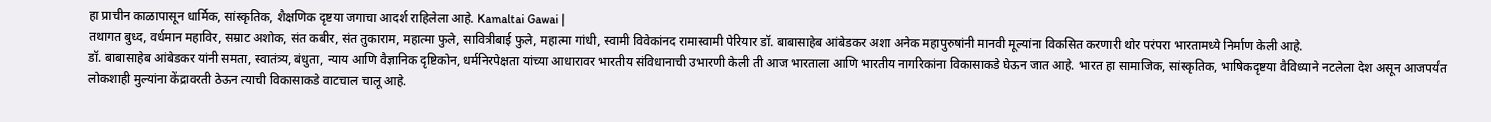हा प्राचीन काळापासून धार्मिक, सांस्कृतिक, शैक्षणिक दृष्टया जगाचा आदर्श राहिलेला आहे. Kamaltai Gawai |
तथागत बुध्द, वर्धमान महाविर, सम्राट अशोक, संत कबीर, संत तुकाराम, महात्मा फुले, सावित्रीबाई फुले, महात्मा गांधी, स्वामी विवेकांनद रामास्वामी पेरियार डॉ. बाबासाहेब आंबेडकर अशा अनेक महापुरुषांनी मानवी मूल्यांना विकसित करणारी थोर परंपरा भारतामध्ये निर्माण केली आहे.
डॉ. बाबासाहेब आंबेडकर यांनी समता, स्वातंत्र्य, बंधुता, न्याय आणि वैज्ञानिक दृष्टिकोन, धर्मनिरपेक्षता यांच्या आधारावर भारतीय संविधानाची उभारणी केली ती आज भारताला आणि भारतीय नागरिकांना विकासाकडे घेऊन जात आहे. भारत हा सामाजिक, सांस्कृतिक, भाषिकदृष्टया वैविध्याने नटलेला देश असून आजपर्यंत लोकशाही मुल्यांना केंद्रावरती ठेऊन त्याची विकासाकडे वाटचाल चालू आहे.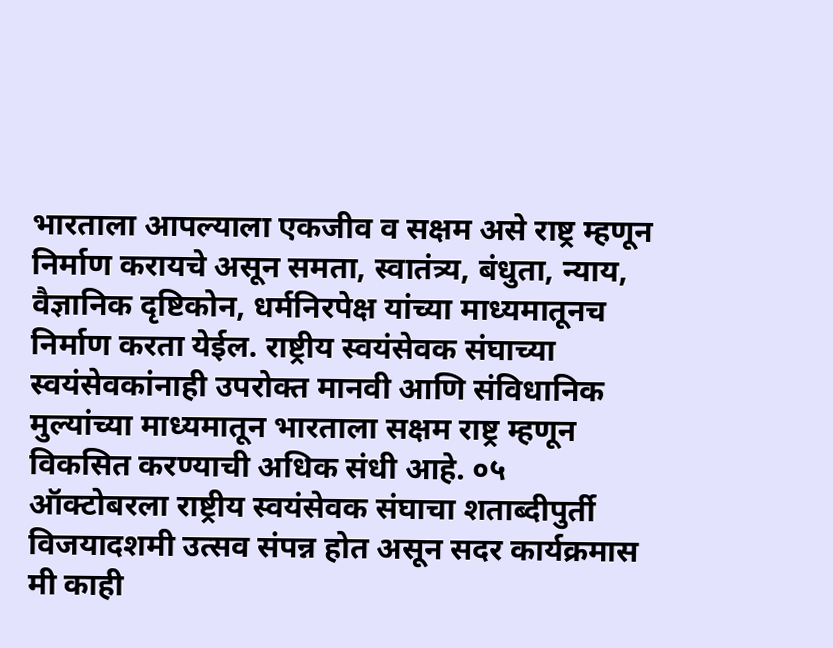भारताला आपल्याला एकजीव व सक्षम असे राष्ट्र म्हणून निर्माण करायचे असून समता, स्वातंत्र्य, बंधुता, न्याय, वैज्ञानिक दृष्टिकोन, धर्मनिरपेक्ष यांच्या माध्यमातूनच निर्माण करता येईल. राष्ट्रीय स्वयंसेवक संघाच्या स्वयंसेवकांनाही उपरोक्त मानवी आणि संविधानिक मुल्यांच्या माध्यमातून भारताला सक्षम राष्ट्र म्हणून विकसित करण्याची अधिक संधी आहे. ०५ ऑक्टोबरला राष्ट्रीय स्वयंसेवक संघाचा शताब्दीपुर्ती विजयादशमी उत्सव संपन्न होत असून सदर कार्यक्रमास मी काही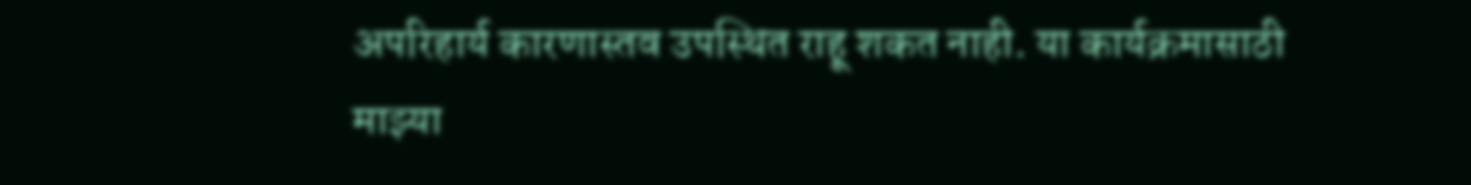अपरिहार्य कारणास्तव उपस्थित राहू शकत नाही. या कार्यक्रमासाठी माझ्या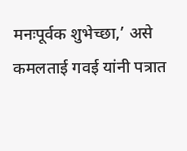मनःपूर्वक शुभेच्छा,’ असे कमलताई गवई यांनी पत्रात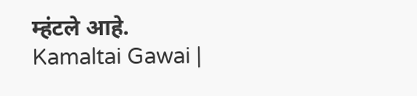म्हंटले आहे. Kamaltai Gawai |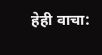हेही वाचा: